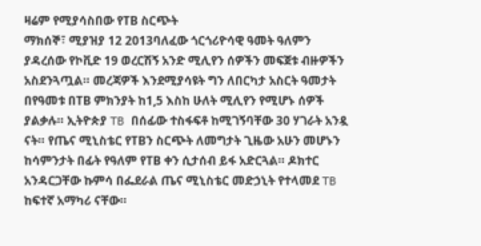ዛሬም የሚያሳስበው የTB ስርጭት
ማክሰኞ፣ ሚያዝያ 12 2013ባለፈው ጎርጎሪዮሳዊ ዓመት ዓለምን ያዳረሰው የኮቪድ 19 ወረርሽኝ አንድ ሚሊየን ሰዎችን መፍጀቱ ብዙዎችን አስደንጓጧል። መረጃዎች እንደሚያሳዩት ግን ለበርካታ አስርት ዓመታት በየዓመቱ በTB ምክንያት ከ1,5 እስከ ሁለት ሚሊየን የሚሆኑ ሰዎች ያልቃሉ። ኢትዮጵያ TB በሰፊው ተስፋፍቶ ከሚገኝባቸው 30 ሃገራት አንዷ ናት። የጤና ሚኒስቴር የTBን ስርጭት ለመግታት ጊዜው አሁን መሆኑን ከሳምንታት በፊት የዓለም የTB ቀን ሲታሰብ ይፋ አድርጓል። ዶክተር አንዳርጋቸው ኩምሳ በፌደራል ጤና ሚኒስቴር መድኃኒት የተላመደ TB ከፍተኛ አማካሪ ናቸው።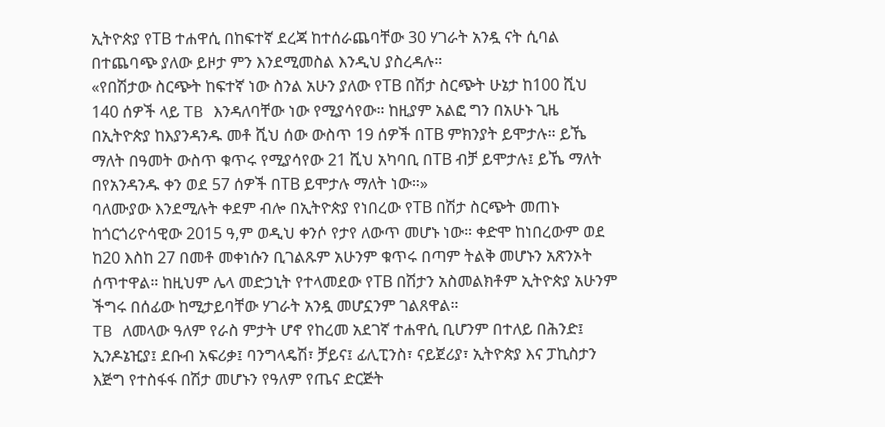ኢትዮጵያ የTB ተሐዋሲ በከፍተኛ ደረጃ ከተሰራጨባቸው 30 ሃገራት አንዷ ናት ሲባል በተጨባጭ ያለው ይዞታ ምን እንደሚመስል እንዲህ ያስረዳሉ።
«የበሽታው ስርጭት ከፍተኛ ነው ስንል አሁን ያለው የTB በሽታ ስርጭት ሁኔታ ከ100 ሺህ 140 ሰዎች ላይ TB እንዳለባቸው ነው የሚያሳየው። ከዚያም አልፎ ግን በአሁኑ ጊዜ በኢትዮጵያ ከእያንዳንዱ መቶ ሺህ ሰው ውስጥ 19 ሰዎች በTB ምክንያት ይሞታሉ። ይኼ ማለት በዓመት ውስጥ ቁጥሩ የሚያሳየው 21 ሺህ አካባቢ በTB ብቻ ይሞታሉ፤ ይኼ ማለት በየአንዳንዱ ቀን ወደ 57 ሰዎች በTB ይሞታሉ ማለት ነው።»
ባለሙያው እንደሚሉት ቀደም ብሎ በኢትዮጵያ የነበረው የTB በሽታ ስርጭት መጠኑ ከጎርጎሪዮሳዊው 2015 ዓ,ም ወዲህ ቀንሶ የታየ ለውጥ መሆኑ ነው። ቀድሞ ከነበረውም ወደ ከ20 እስከ 27 በመቶ መቀነሱን ቢገልጹም አሁንም ቁጥሩ በጣም ትልቅ መሆኑን አጽንኦት ሰጥተዋል። ከዚህም ሌላ መድኃኒት የተላመደው የTB በሽታን አስመልክቶም ኢትዮጵያ አሁንም ችግሩ በሰፊው ከሚታይባቸው ሃገራት አንዷ መሆኗንም ገልጸዋል።
TB ለመላው ዓለም የራስ ምታት ሆኖ የከረመ አደገኛ ተሐዋሲ ቢሆንም በተለይ በሕንድ፤ ኢንዶኔዢያ፤ ደቡብ አፍሪቃ፤ ባንግላዴሽ፣ ቻይና፤ ፊሊፒንስ፣ ናይጀሪያ፣ ኢትዮጵያ እና ፓኪስታን እጅግ የተስፋፋ በሽታ መሆኑን የዓለም የጤና ድርጅት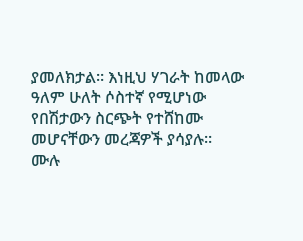ያመለክታል። እነዚህ ሃገራት ከመላው ዓለም ሁለት ሶስተኛ የሚሆነው የበሽታውን ስርጭት የተሸከሙ መሆናቸውን መረጃዎች ያሳያሉ።
ሙሉ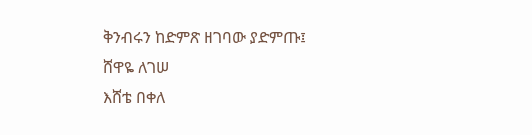ቅንብሩን ከድምጽ ዘገባው ያድምጡ፤
ሸዋዬ ለገሠ
እሸቴ በቀለ